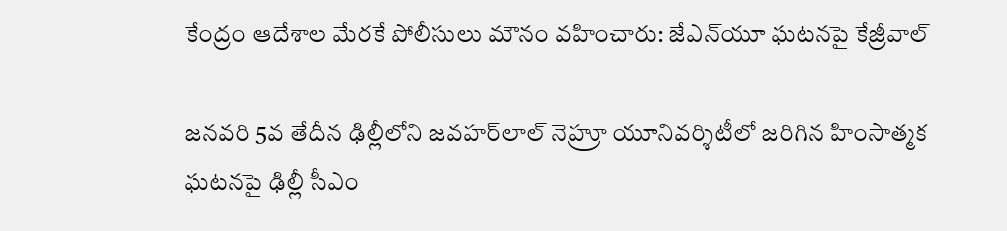కేంద్రం ఆదేశాల మేరకే పోలీసులు మౌనం వహించారు: జేఎన్‌యూ ఘటనపై కేజ్రీవాల్

జనవరి 5వ తేదీన ఢిల్లీలోని జవహర్‌లాల్ నెహ్రూ యూనివర్శిటీలో జరిగిన హింసాత్మక ఘటనపై ఢిల్లీ సీఎం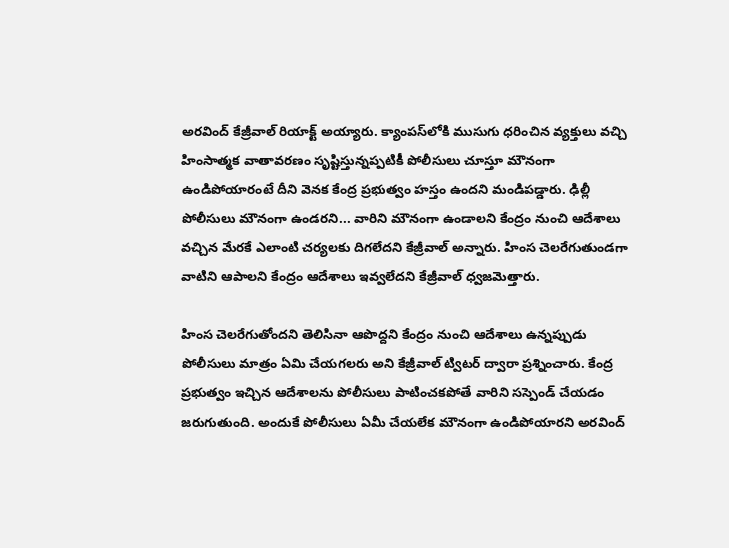అరవింద్ కేజ్రీవాల్ రియాక్ట్ అయ్యారు. క్యాంపస్‌లోకి ముసుగు ధరించిన వ్యక్తులు వచ్చి హింసాత్మక వాతావరణం సృష్టిస్తున్నప్పటికీ పోలీసులు చూస్తూ మౌనంగా ఉండిపోయారంటే దీని వెనక కేంద్ర ప్రభుత్వం హస్తం ఉందని మండిపడ్డారు. ఢిల్లీ పోలీసులు మౌనంగా ఉండరని... వారిని మౌనంగా ఉండాలని కేంద్రం నుంచి ఆదేశాలు వచ్చిన మేరకే ఎలాంటి చర్యలకు దిగలేదని కేజ్రీవాల్ అన్నారు. హింస చెలరేగుతుండగా వాటిని ఆపాలని కేంద్రం ఆదేశాలు ఇవ్వలేదని కేజ్రీవాల్ ధ్వజమెత్తారు.

హింస చెలరేగుతోందని తెలిసినా ఆపొద్దని కేంద్రం నుంచి ఆదేశాలు ఉన్నప్పుడు పోలీసులు మాత్రం ఏమి చేయగలరు అని కేజ్రీవాల్ ట్విటర్‌ ద్వారా ప్రశ్నించారు. కేంద్ర ప్రభుత్వం ఇచ్చిన ఆదేశాలను పోలీసులు పాటించకపోతే వారిని సస్పెండ్ చేయడం జరుగుతుంది. అందుకే పోలీసులు ఏమీ చేయలేక మౌనంగా ఉండిపోయారని అరవింద్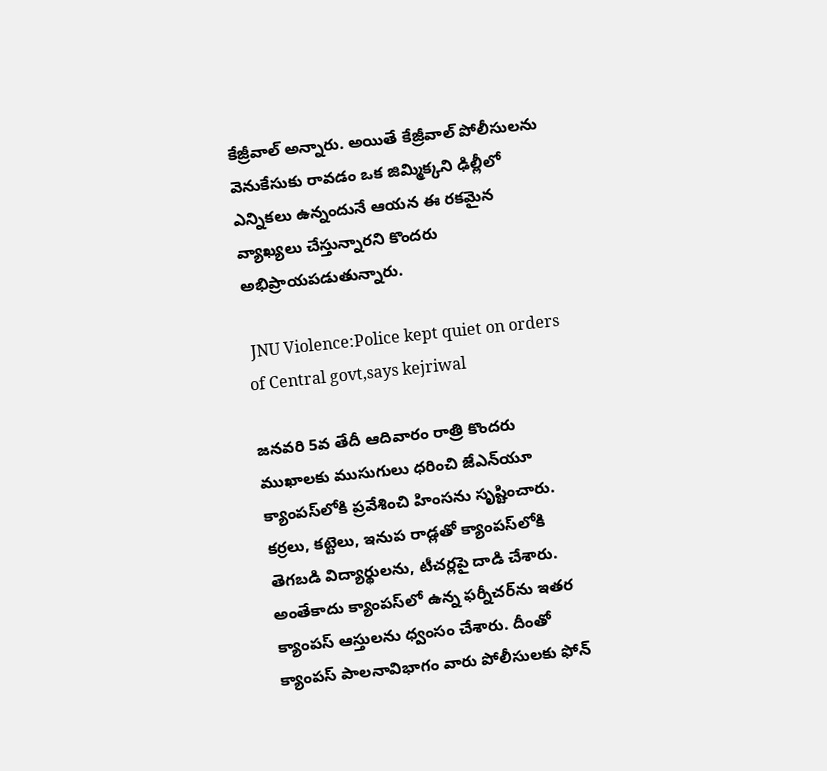కేజ్రీవాల్ అన్నారు. అయితే కేజ్రీవాల్ పోలీసులను వెనుకేసుకు రావడం ఒక జిమ్మిక్కని ఢిల్లీలో ఎన్నికలు ఉన్నందునే ఆయన ఈ రకమైన వ్యాఖ్యలు చేస్తున్నారని కొందరు అభిప్రాయపడుతున్నారు.

 JNU Violence:Police kept quiet on orders of Central govt,says kejriwal

జనవరి 5వ తేదీ ఆదివారం రాత్రి కొందరు ముఖాలకు ముసుగులు ధరించి జేఎన్‌యూ క్యాంపస్‌లోకి ప్రవేశించి హింసను సృష్టించారు. కర్రలు, కట్టెలు, ఇనుప రాడ్లతో క్యాంపస్‌లోకి తెగబడి విద్యార్థులను, టీచర్లపై దాడి చేశారు. అంతేకాదు క్యాంపస్‌లో ఉన్న ఫర్నీచర్‌ను ఇతర క్యాంపస్ ఆస్తులను ధ్వంసం చేశారు. దీంతో క్యాంపస్ పాలనావిభాగం వారు పోలీసులకు ఫోన్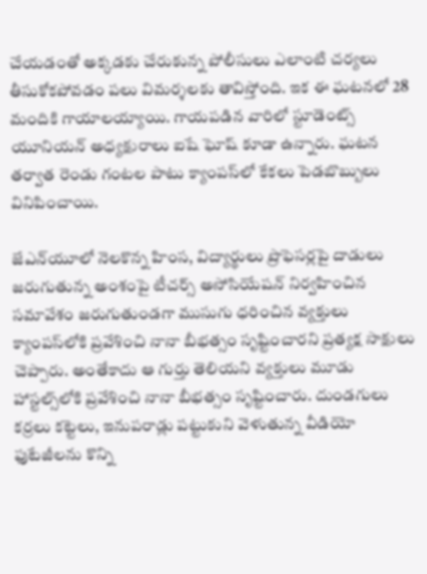చేయడంతో అక్కడకు చేరుకున్న పోలీసులు ఎలాంటి చర్యలు తీసుకోకపోవడం పలు విమర్శలకు తావిస్తోంది. ఇక ఈ ఘటనలో 28 మందికి గాయాలయ్యాయి. గాయపడిన వారిలో స్టూడెంట్స్ యూనియన్ అధ్యక్షురాలు ఐషే ఘోష్ కూడా ఉన్నారు. ఘటన తర్వాత రెండు గంటల పాటు క్యాంపస్‌లో కేకలు పెడబొబ్బులు వినిపించాయి.

జేఎన్‌యూలో నెలకొన్న హింస, విద్యార్థులు ప్రొఫెసర్లపై దాడులు జరుగుతున్న అంశంపై టీచర్స్ అసోసియేషన్ నిర్వహించిన సమావేశం జరుగుతుండగా ముసుగు ధరించిన వ్యక్తులు క్యాంపస్‌లోకి ప్రవేశించి నానా బీభత్సం సృష్టించారని ప్రత్యక్ష సాక్షులు చెప్పారు. అంతేకాదు ఆ గుర్తు తెలియని వ్యక్తులు మూడు హాస్టల్స్‌లోకి ప్రవేశించి నానా బీభత్సం సృష్టించారు. దుండగులు కర్రలు కట్టెలు, ఇనుపరాడ్లు పట్టుకుని వెళుతున్న వీడియో ఫుటేజీలను కొన్ని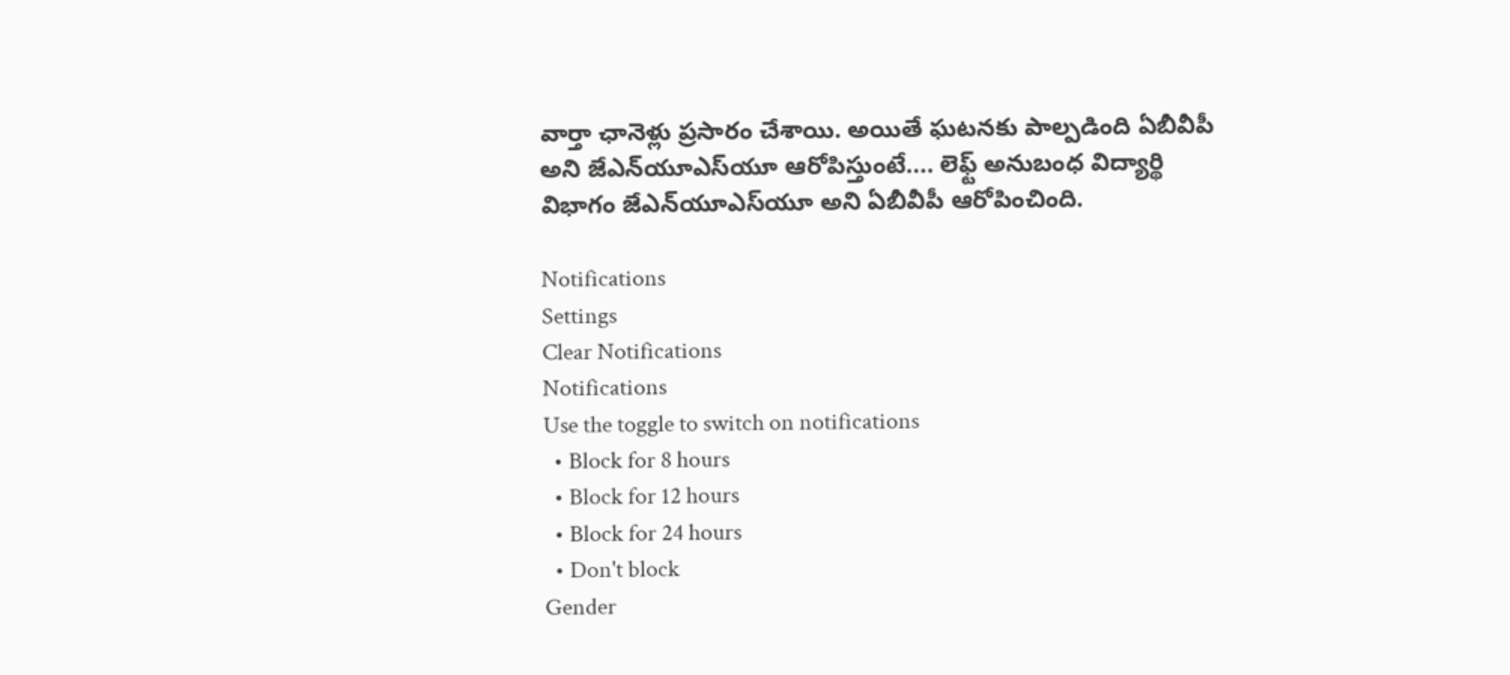వార్తా ఛానెళ్లు ప్రసారం చేశాయి. అయితే ఘటనకు పాల్పడింది ఏబీవీపీ అని జేఎన్‌యూఎస్‌యూ ఆరోపిస్తుంటే.... లెఫ్ట్ అనుబంధ విద్యార్థి విభాగం జేఎన్‌యూఎస్‌యూ అని ఏబీవీపీ ఆరోపించింది.

Notifications
Settings
Clear Notifications
Notifications
Use the toggle to switch on notifications
  • Block for 8 hours
  • Block for 12 hours
  • Block for 24 hours
  • Don't block
Gender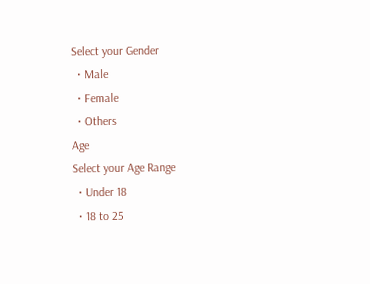Select your Gender
  • Male
  • Female
  • Others
Age
Select your Age Range
  • Under 18
  • 18 to 25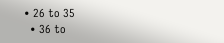• 26 to 35
  • 36 to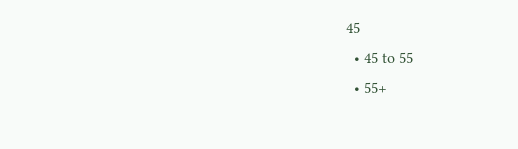45
  • 45 to 55
  • 55+